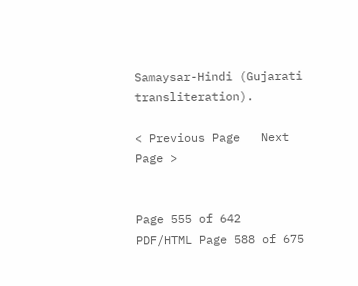Samaysar-Hindi (Gujarati transliteration).

< Previous Page   Next Page >


Page 555 of 642
PDF/HTML Page 588 of 675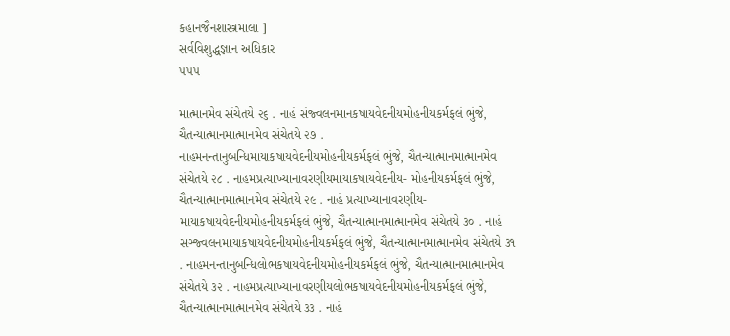કહાનજૈનશાસ્ત્રમાલા ]
સર્વવિશુદ્ધજ્ઞાન અધિકાર
૫૫૫

માત્માનમેવ સંચેતયે ૨૬ . નાહં સંજ્વલનમાનકષાયવેદનીયમોહનીયકર્મફલં ભુંજે, ચૈતન્યાત્માનમાત્માનમેવ સંચેતયે ૨૭ . નાહમનન્તાનુબન્ધિમાયાકષાયવેદનીયમોહનીયકર્મફલં ભુંજે, ચૈતન્યાત્માનમાત્માનમેવ સંચેતયે ૨૮ . નાહમપ્રત્યાખ્યાનાવરણીયમાયાકષાયવેદનીય- મોહનીયકર્મફલં ભુંજે, ચૈતન્યાત્માનમાત્માનમેવ સંચેતયે ૨૯ . નાહં પ્રત્યાખ્યાનાવરણીય- માયાકષાયવેદનીયમોહનીયકર્મફલં ભુંજે, ચૈતન્યાત્માનમાત્માનમેવ સંચેતયે ૩૦ . નાહં સઞ્જ્વલનમાયાકષાયવેદનીયમોહનીયકર્મફલં ભુંજે, ચૈતન્યાત્માનમાત્માનમેવ સંચેતયે ૩૧ . નાહમનન્તાનુબન્ધિલોભકષાયવેદનીયમોહનીયકર્મફલં ભુંજે, ચૈતન્યાત્માનમાત્માનમેવ સંચેતયે ૩૨ . નાહમપ્રત્યાખ્યાનાવરણીયલોભકષાયવેદનીયમોહનીયકર્મફલં ભુંજે, ચૈતન્યાત્માનમાત્માનમેવ સંચેતયે ૩૩ . નાહં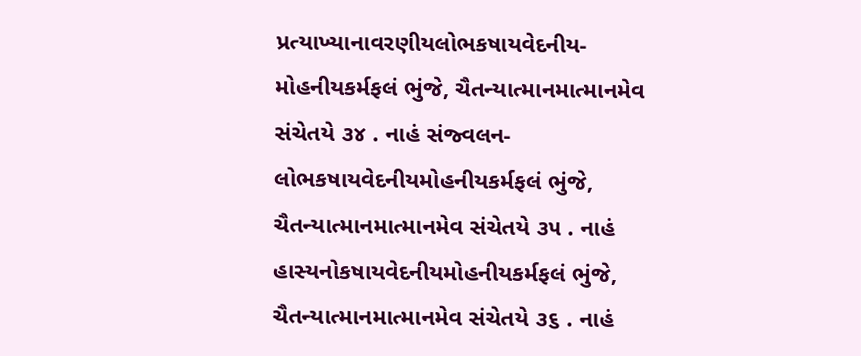પ્રત્યાખ્યાનાવરણીયલોભકષાયવેદનીય- મોહનીયકર્મફલં ભુંજે, ચૈતન્યાત્માનમાત્માનમેવ સંચેતયે ૩૪ . નાહં સંજ્વલન- લોભકષાયવેદનીયમોહનીયકર્મફલં ભુંજે, ચૈતન્યાત્માનમાત્માનમેવ સંચેતયે ૩૫ . નાહં હાસ્યનોકષાયવેદનીયમોહનીયકર્મફલં ભુંજે, ચૈતન્યાત્માનમાત્માનમેવ સંચેતયે ૩૬ . નાહં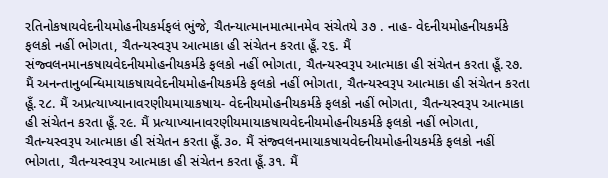રતિનોકષાયવેદનીયમોહનીયકર્મફલં ભુંજે, ચૈતન્યાત્માનમાત્માનમેવ સંચેતયે ૩૭ . નાહ- વેદનીયમોહનીયકર્મકે ફલકો નહીં ભોગતા, ચૈતન્યસ્વરૂપ આત્માકા હી સંચેતન કરતા હૂઁ.૨૬. મૈં સંજ્વલનમાનકષાયવેદનીયમોહનીયકર્મકે ફલકો નહીં ભોગતા, ચૈતન્યસ્વરૂપ આત્માકા હી સંચેતન કરતા હૂઁ.૨૭. મૈં અનન્તાનુબન્ધિમાયાકષાયવેદનીયમોહનીયકર્મકે ફલકો નહીં ભોગતા, ચૈતન્યસ્વરૂપ આત્માકા હી સંચેતન કરતા હૂઁ.૨૮. મૈં અપ્રત્યાખ્યાનાવરણીયમાયાકષાય- વેદનીયમોહનીયકર્મકે ફલકો નહીં ભોગતા, ચૈતન્યસ્વરૂપ આત્માકા હી સંચેતન કરતા હૂઁ.૨૯. મૈં પ્રત્યાખ્યાનાવરણીયમાયાકષાયવેદનીયમોહનીયકર્મકે ફલકો નહીં ભોગતા, ચૈતન્યસ્વરૂપ આત્માકા હી સંચેતન કરતા હૂઁ.૩૦. મૈં સંજ્વલનમાયાકષાયવેદનીયમોહનીયકર્મકે ફલકો નહીં ભોગતા, ચૈતન્યસ્વરૂપ આત્માકા હી સંચેતન કરતા હૂઁ.૩૧. મૈં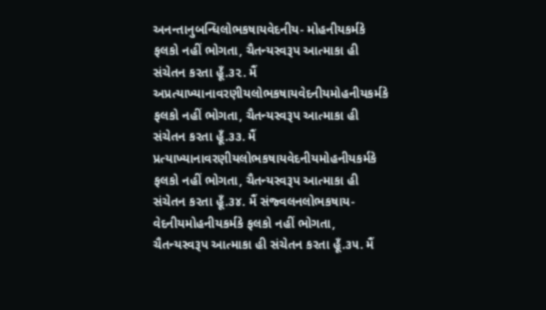અનન્તાનુબન્ધિલોભકષાયવેદનીય- મોહનીયકર્મકે ફલકો નહીં ભોગતા, ચૈતન્યસ્વરૂપ આત્માકા હી સંચેતન કરતા હૂઁ.૩૨. મૈં અપ્રત્યાખ્યાનાવરણીયલોભકષાયવેદનીયમોહનીયકર્મકે ફલકો નહીં ભોગતા, ચૈતન્યસ્વરૂપ આત્માકા હી સંચેતન કરતા હૂઁ.૩૩. મૈં પ્રત્યાખ્યાનાવરણીયલોભકષાયવેદનીયમોહનીયકર્મકે ફલકો નહીં ભોગતા, ચૈતન્યસ્વરૂપ આત્માકા હી સંચેતન કરતા હૂઁ.૩૪. મૈં સંજ્વલનલોભકષાય- વેદનીયમોહનીયકર્મકે ફલકો નહીં ભોગતા, ચૈતન્યસ્વરૂપ આત્માકા હી સંચેતન કરતા હૂઁ.૩૫. મૈં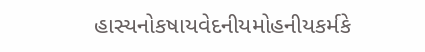હાસ્યનોકષાયવેદનીયમોહનીયકર્મકે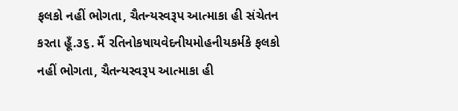ફલકો નહીં ભોગતા, ચૈતન્યસ્વરૂપ આત્માકા હી સંચેતન કરતા હૂઁ.૩૬. મૈં રતિનોકષાયવેદનીયમોહનીયકર્મકે ફલકો નહીં ભોગતા, ચૈતન્યસ્વરૂપ આત્માકા હી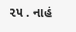૨૫ . નાહં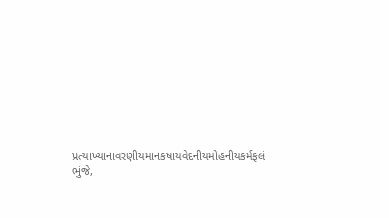પ્રત્યાખ્યાનાવરણીયમાનકષાયવેદનીયમોહનીયકર્મફલં ભુંજે,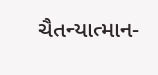ચૈતન્યાત્માન-